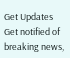Get Updates
Get notified of breaking news,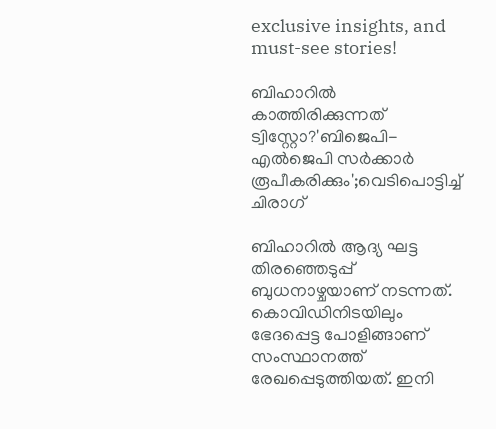exclusive insights, and must-see stories!

ബിഹാറിൽ കാത്തിരിക്കുന്നത് ട്വിസ്റ്റോ?'ബിജെപി-എൽജെപി സർക്കാർ രൂപീകരിക്കും';വെടിപൊട്ടിച്ച് ചിരാഗ്

ബിഹാറിൽ ആദ്യ ഘട്ട തിരഞ്ഞെടുപ്പ് ബുധനാഴ്ചയാണ് നടന്നത്. കൊവിഡിനിടയിലും ഭേദപ്പെട്ട പോളിങ്ങാണ് സംസ്ഥാനത്ത് രേഖപ്പെടുത്തിയത്. ഇനി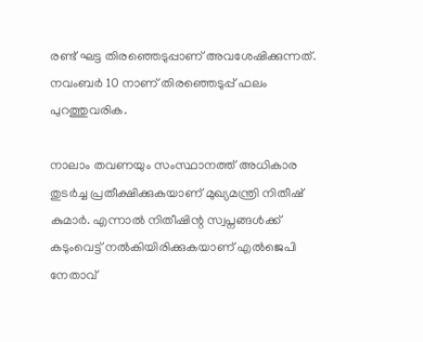രണ്ട് ഘട്ട തിരഞ്ഞെടുപ്പാണ് അവശേഷിക്കുന്നത്. നവംബർ 10 നാണ് തിരഞ്ഞെടുപ്പ് ഫലം പുറത്തുവരിക.

നാലാം തവണയും സംസ്ഥാനത്ത് അധികാര തുടർച്ച പ്രതീക്ഷിക്കുകയാണ് മുഖ്യമന്ത്രി നിതീഷ് കുമാർ. എന്നാൽ നിതീഷിന്റ സ്വപ്നങ്ങൾക്ക് കടുംവെട്ട് നൽകിയിരിക്കുകയാണ് എൽജെപി നേതാവ്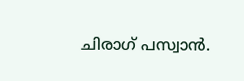ചിരാഗ് പസ്വാൻ.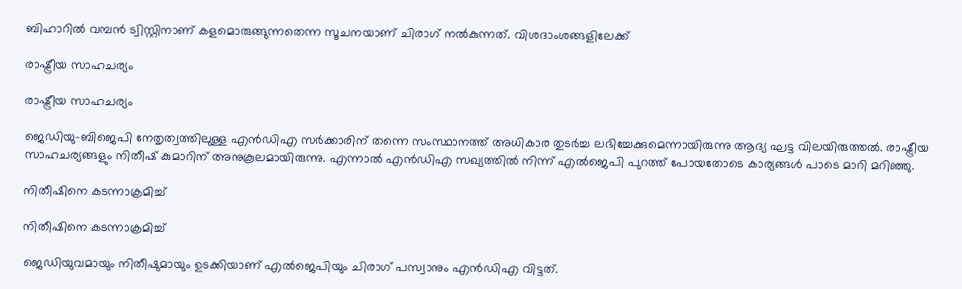ബിഹാറിൽ വമ്പൻ ട്വിസ്റ്റിനാണ് കളമൊരുങ്ങുന്നതെന്ന സൂചനയാണ് ചിരാഗ് നൽകുന്നത്. വിശദാംശങ്ങളിലേക്ക്

രാഷ്ട്രീയ സാഹചര്യം

രാഷ്ട്രീയ സാഹചര്യം

ജെഡിയു-ബിജെപി നേതൃത്വത്തിലുള്ള എൻഡിഎ സർക്കാരിന് തന്നെ സംസ്ഥാനത്ത് അധികാര തുടർച്ച ലഭിച്ചേക്കുമെന്നായിരുന്നു ആദ്യ ഘട്ട വിലയിരുത്തൽ. രാഷ്ട്രീയ സാഹചര്യങ്ങളും നിതീഷ് കുമാറിന് അനുകൂലമായിരുന്നു. എന്നാൽ എൻഡിഎ സഖ്യത്തിൽ നിന്ന് എൽജെപി പുറത്ത് പോയതോടെ കാര്യങ്ങൾ പാടെ മാറി മറിഞ്ഞു.

നിതീഷിനെ കടന്നാക്രമിച്ച്

നിതീഷിനെ കടന്നാക്രമിച്ച്

ജെഡിയുവമായും നിതീഷുമായും ഉടക്കിയാണ് എൽജെപിയും ചിരാഗ് പസ്വാനും എൻഡിഎ വിട്ടത്.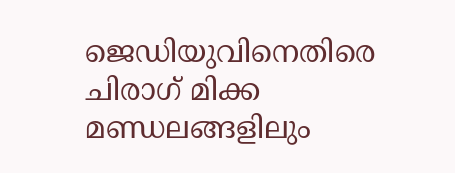ജെഡിയുവിനെതിരെ ചിരാഗ് മിക്ക മണ്ഡലങ്ങളിലും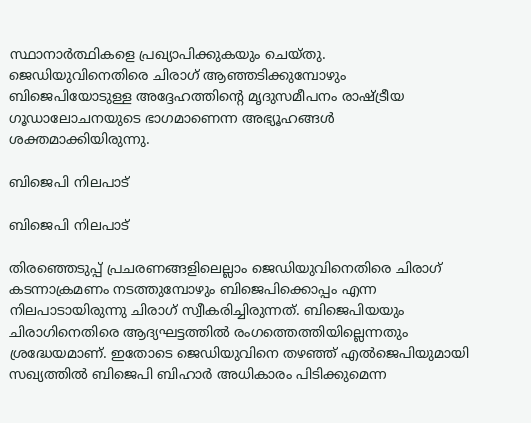സ്ഥാനാർത്ഥികളെ പ്രഖ്യാപിക്കുകയും ചെയ്തു. ജെഡിയുവിനെതിരെ ചിരാഗ് ആഞ്ഞടിക്കുമ്പോഴും ബിജെപിയോടുള്ള അദ്ദേഹത്തിന്റെ മൃദുസമീപനം രാഷ്ട്രീയ ഗൂഡാലോചനയുടെ ഭാഗമാണെന്ന അഭ്യൂഹങ്ങൾ ശക്തമാക്കിയിരുന്നു.

ബിജെപി നിലപാട്

ബിജെപി നിലപാട്

തിരഞ്ഞെടുപ്പ് പ്രചരണങ്ങളിലെല്ലാം ജെഡിയുവിനെതിരെ ചിരാഗ് കടന്നാക്രമണം നടത്തുമ്പോഴും ബിജെപിക്കൊപ്പം എന്ന നിലപാടായിരുന്നു ചിരാഗ് സ്വീകരിച്ചിരുന്നത്. ബിജെപിയയും ചിരാഗിനെതിരെ ആദ്യഘട്ടത്തിൽ രംഗത്തെത്തിയില്ലെന്നതും ശ്രദ്ധേയമാണ്. ഇതോടെ ജെഡിയുവിനെ തഴഞ്ഞ് എൽജെപിയുമായി സഖ്യത്തിൽ ബിജെപി ബിഹാർ അധികാരം പിടിക്കുമെന്ന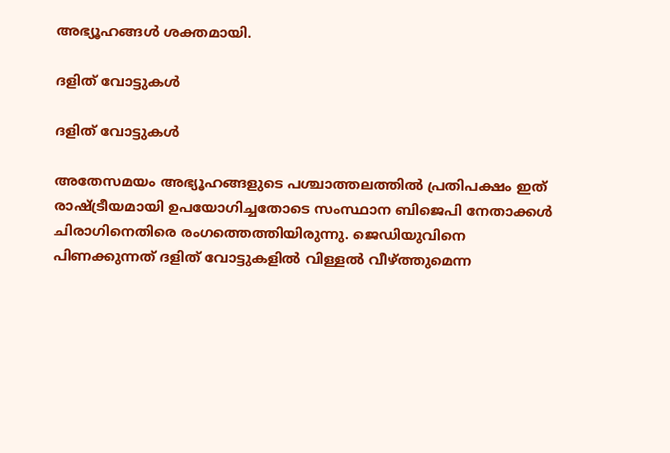അഭ്യൂഹങ്ങൾ ശക്തമായി.

ദളിത് വോട്ടുകൾ

ദളിത് വോട്ടുകൾ

അതേസമയം അഭ്യൂഹങ്ങളുടെ പശ്ചാത്തലത്തിൽ പ്രതിപക്ഷം ഇത് രാഷ്ട്രീയമായി ഉപയോഗിച്ചതോടെ സംസ്ഥാന ബിജെപി നേതാക്കൾ ചിരാഗിനെതിരെ രംഗത്തെത്തിയിരുന്നു. ജെഡിയുവിനെ പിണക്കുന്നത് ദളിത് വോട്ടുകളിൽ വിള്ളൽ വീഴ്ത്തുമെന്ന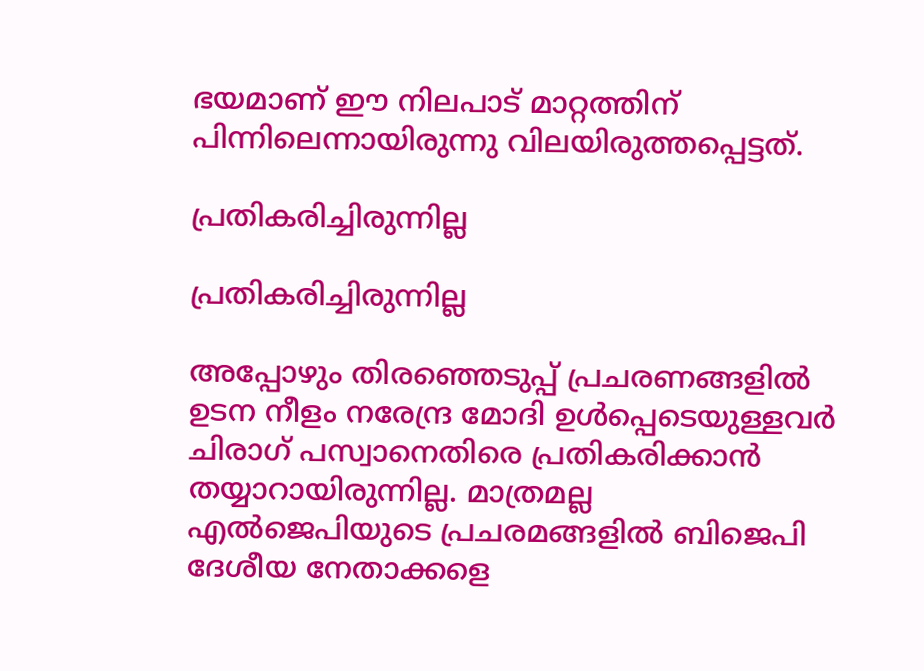ഭയമാണ് ഈ നിലപാട് മാറ്റത്തിന് പിന്നിലെന്നായിരുന്നു വിലയിരുത്തപ്പെട്ടത്.

പ്രതികരിച്ചിരുന്നില്ല

പ്രതികരിച്ചിരുന്നില്ല

അപ്പോഴും തിരഞ്ഞെടുപ്പ് പ്രചരണങ്ങളിൽ ഉടന നീളം നരേന്ദ്ര മോദി ഉൾപ്പെടെയുള്ളവർ ചിരാഗ് പസ്വാനെതിരെ പ്രതികരിക്കാൻ തയ്യാറായിരുന്നില്ല. മാത്രമല്ല എൽജെപിയുടെ പ്രചരമങ്ങളിൽ ബിജെപി ദേശീയ നേതാക്കളെ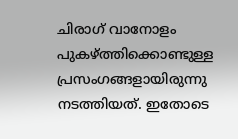ചിരാഗ് വാനോളം പുകഴ്ത്തിക്കൊണ്ടുള്ള പ്രസംഗങ്ങളായിരുന്നു നടത്തിയത്. ഇതോടെ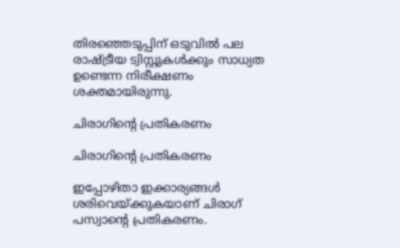തിരഞ്ഞെടുപ്പിന് ഒടുവിൽ പല രാഷ്ട്രീയ ട്വിസ്റ്റുകൾക്കും സാധ്യത ഉണ്ടെന്ന നിരീക്ഷണം ശക്തമായിരുന്നു.

ചിരാഗിന്റെ പ്രതികരണം

ചിരാഗിന്റെ പ്രതികരണം

ഇപ്പോഴിതാ ഇക്കാര്യങ്ങൾ ശരിവെയ്ക്കുകയാണ് ചിരാഗ് പസ്വാന്റെ പ്രതികരണം.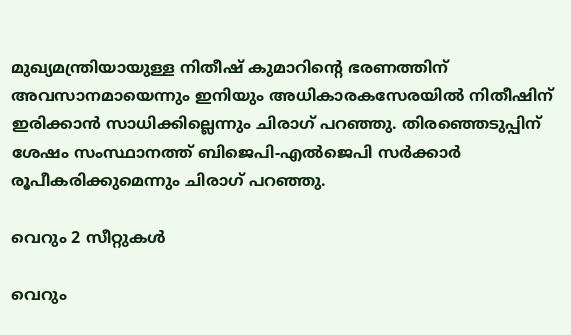മുഖ്യമന്ത്രിയായുള്ള നിതീഷ് കുമാറിന്റെ ഭരണത്തിന് അവസാനമായെന്നും ഇനിയും അധികാരകസേരയിൽ നിതീഷിന് ഇരിക്കാൻ സാധിക്കില്ലെന്നും ചിരാഗ് പറഞ്ഞു. തിരഞ്ഞെടുപ്പിന് ശേഷം സംസ്ഥാനത്ത് ബിജെപി-എൽജെപി സർക്കാർ രൂപീകരിക്കുമെന്നും ചിരാഗ് പറഞ്ഞു.

വെറും 2 സീറ്റുകൾ

വെറും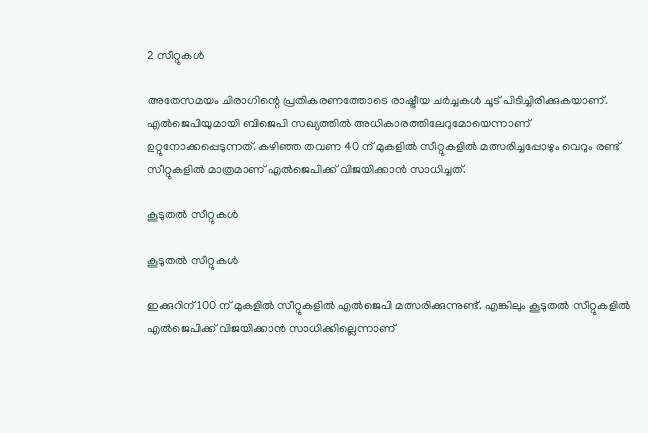2 സീറ്റുകൾ

അതേസമയം ചിരാഗിന്റെ പ്രതികരണത്തോടെ രാഷ്ട്രീയ ചർച്ചകൾ ചൂട് പിടിച്ചിരിക്കുകയാണ്. എൽജെപിയുമായി ബിജെപി സഖ്യത്തിൽ അധികാരത്തിലേറുമോയെന്നാണ് ഉറ്റുനോക്കപ്പെടുന്നത്. കഴിഞ്ഞ തവണ 40 ന് മുകളിൽ സീറ്റുകളിൽ മത്സരിച്ചപ്പോഴും വെറും രണ്ട് സീറ്റുകളിൽ മാത്രമാണ് എൽജെപിക്ക് വിജയിക്കാൻ സാധിച്ചത്.

കൂടുതൽ സീറ്റുകൾ

കൂടുതൽ സീറ്റുകൾ

ഇക്കുറിന് 100 ന് മുകളിൽ സീറ്റുകളിൽ എൽജെപി മത്സരിക്കുന്നുണ്ട്. എങ്കിലും കൂടുതൽ സീറ്റുകളിൽ എൽജെപിക്ക് വിജയിക്കാൻ സാധിക്കില്ലെന്നാണ്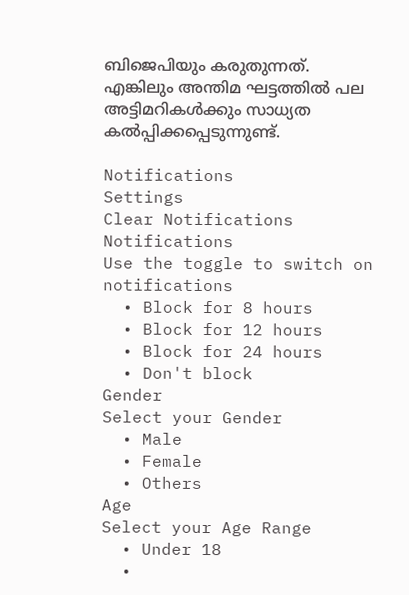ബിജെപിയും കരുതുന്നത്. എങ്കിലും അന്തിമ ഘട്ടത്തിൽ പല അട്ടിമറികൾക്കും സാധ്യത കൽപ്പിക്കപ്പെടുന്നുണ്ട്.

Notifications
Settings
Clear Notifications
Notifications
Use the toggle to switch on notifications
  • Block for 8 hours
  • Block for 12 hours
  • Block for 24 hours
  • Don't block
Gender
Select your Gender
  • Male
  • Female
  • Others
Age
Select your Age Range
  • Under 18
  •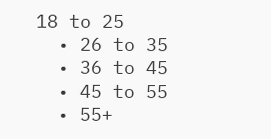18 to 25
  • 26 to 35
  • 36 to 45
  • 45 to 55
  • 55+